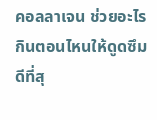คอลลาเจน ช่วยอะไร กินตอนไหนให้ดูดซึมดีที่สุ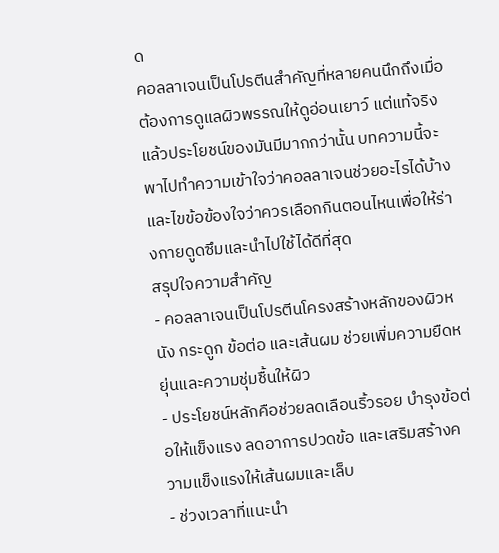ด
คอลลาเจนเป็นโปรตีนสำคัญที่หลายคนนึกถึงเมื่อต้องการดูแลผิวพรรณให้ดูอ่อนเยาว์ แต่แท้จริงแล้วประโยชน์ของมันมีมากกว่านั้น บทความนี้จะพาไปทำความเข้าใจว่าคอลลาเจนช่วยอะไรได้บ้าง และไขข้อข้องใจว่าควรเลือกกินตอนไหนเพื่อให้ร่างกายดูดซึมและนำไปใช้ได้ดีที่สุด
สรุปใจความสำคัญ
- คอลลาเจนเป็นโปรตีนโครงสร้างหลักของผิวหนัง กระดูก ข้อต่อ และเส้นผม ช่วยเพิ่มความยืดหยุ่นและความชุ่มชื้นให้ผิว
- ประโยชน์หลักคือช่วยลดเลือนริ้วรอย บำรุงข้อต่อให้แข็งแรง ลดอาการปวดข้อ และเสริมสร้างความแข็งแรงให้เส้นผมและเล็บ
- ช่วงเวลาที่แนะนำ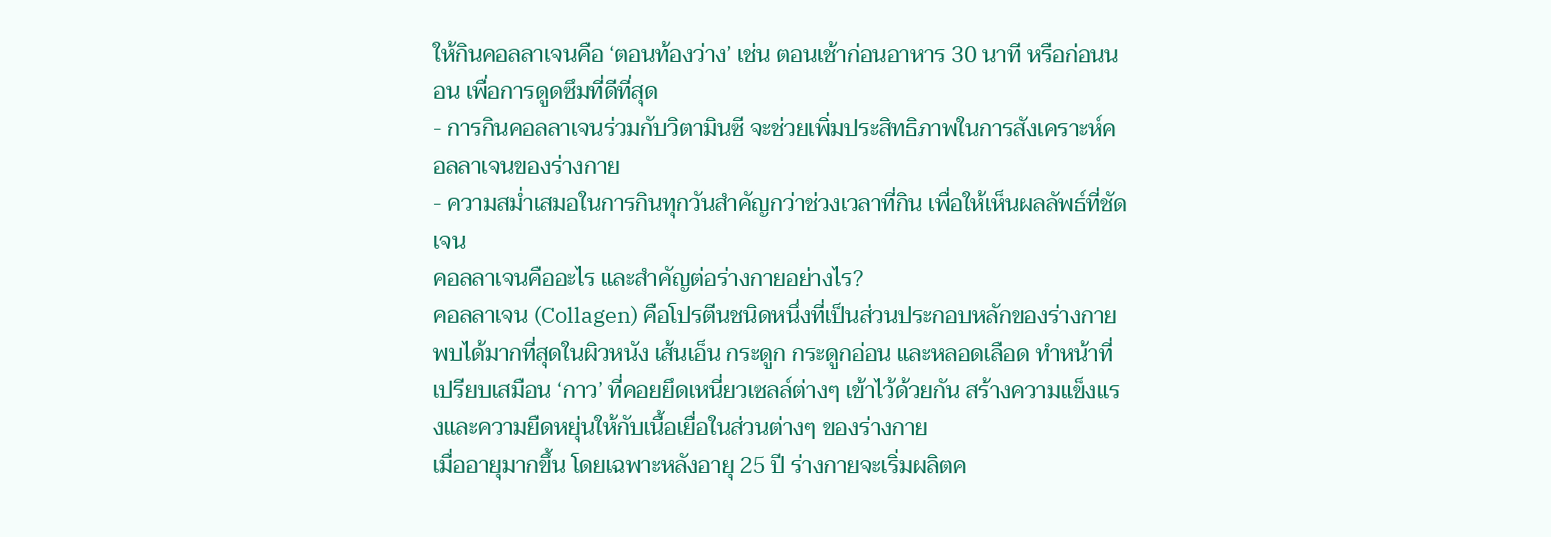ให้กินคอลลาเจนคือ ‘ตอนท้องว่าง’ เช่น ตอนเช้าก่อนอาหาร 30 นาที หรือก่อนนอน เพื่อการดูดซึมที่ดีที่สุด
- การกินคอลลาเจนร่วมกับวิตามินซี จะช่วยเพิ่มประสิทธิภาพในการสังเคราะห์คอลลาเจนของร่างกาย
- ความสม่ำเสมอในการกินทุกวันสำคัญกว่าช่วงเวลาที่กิน เพื่อให้เห็นผลลัพธ์ที่ชัดเจน
คอลลาเจนคืออะไร และสำคัญต่อร่างกายอย่างไร?
คอลลาเจน (Collagen) คือโปรตีนชนิดหนึ่งที่เป็นส่วนประกอบหลักของร่างกาย พบได้มากที่สุดในผิวหนัง เส้นเอ็น กระดูก กระดูกอ่อน และหลอดเลือด ทำหน้าที่เปรียบเสมือน ‘กาว’ ที่คอยยึดเหนี่ยวเซลล์ต่างๆ เข้าไว้ด้วยกัน สร้างความแข็งแรงและความยืดหยุ่นให้กับเนื้อเยื่อในส่วนต่างๆ ของร่างกาย
เมื่ออายุมากขึ้น โดยเฉพาะหลังอายุ 25 ปี ร่างกายจะเริ่มผลิตค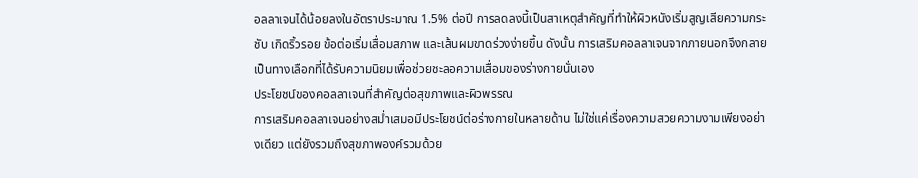อลลาเจนได้น้อยลงในอัตราประมาณ 1.5% ต่อปี การลดลงนี้เป็นสาเหตุสำคัญที่ทำให้ผิวหนังเริ่มสูญเสียความกระชับ เกิดริ้วรอย ข้อต่อเริ่มเสื่อมสภาพ และเส้นผมขาดร่วงง่ายขึ้น ดังนั้น การเสริมคอลลาเจนจากภายนอกจึงกลายเป็นทางเลือกที่ได้รับความนิยมเพื่อช่วยชะลอความเสื่อมของร่างกายนั่นเอง
ประโยชน์ของคอลลาเจนที่สำคัญต่อสุขภาพและผิวพรรณ
การเสริมคอลลาเจนอย่างสม่ำเสมอมีประโยชน์ต่อร่างกายในหลายด้าน ไม่ใช่แค่เรื่องความสวยความงามเพียงอย่างเดียว แต่ยังรวมถึงสุขภาพองค์รวมด้วย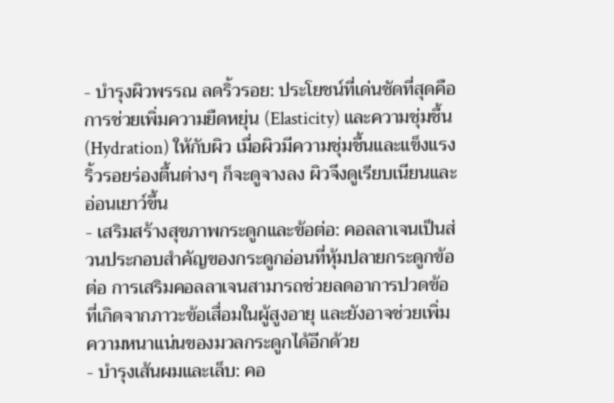- บำรุงผิวพรรณ ลดริ้วรอย: ประโยชน์ที่เด่นชัดที่สุดคือการช่วยเพิ่มความยืดหยุ่น (Elasticity) และความชุ่มชื้น (Hydration) ให้กับผิว เมื่อผิวมีความชุ่มชื้นและแข็งแรง ริ้วรอยร่องตื้นต่างๆ ก็จะดูจางลง ผิวจึงดูเรียบเนียนและอ่อนเยาว์ขึ้น
- เสริมสร้างสุขภาพกระดูกและข้อต่อ: คอลลาเจนเป็นส่วนประกอบสำคัญของกระดูกอ่อนที่หุ้มปลายกระดูกข้อต่อ การเสริมคอลลาเจนสามารถช่วยลดอาการปวดข้อที่เกิดจากภาวะข้อเสื่อมในผู้สูงอายุ และยังอาจช่วยเพิ่มความหนาแน่นของมวลกระดูกได้อีกด้วย
- บำรุงเส้นผมและเล็บ: คอ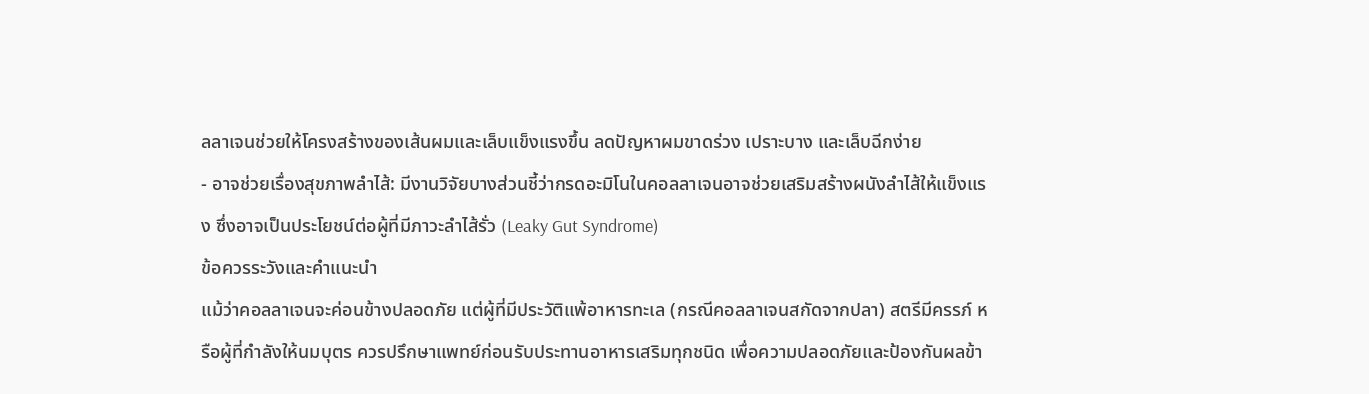ลลาเจนช่วยให้โครงสร้างของเส้นผมและเล็บแข็งแรงขึ้น ลดปัญหาผมขาดร่วง เปราะบาง และเล็บฉีกง่าย
- อาจช่วยเรื่องสุขภาพลำไส้: มีงานวิจัยบางส่วนชี้ว่ากรดอะมิโนในคอลลาเจนอาจช่วยเสริมสร้างผนังลำไส้ให้แข็งแรง ซึ่งอาจเป็นประโยชน์ต่อผู้ที่มีภาวะลำไส้รั่ว (Leaky Gut Syndrome)
ข้อควรระวังและคำแนะนำ
แม้ว่าคอลลาเจนจะค่อนข้างปลอดภัย แต่ผู้ที่มีประวัติแพ้อาหารทะเล (กรณีคอลลาเจนสกัดจากปลา) สตรีมีครรภ์ หรือผู้ที่กำลังให้นมบุตร ควรปรึกษาแพทย์ก่อนรับประทานอาหารเสริมทุกชนิด เพื่อความปลอดภัยและป้องกันผลข้า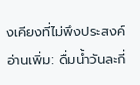งเคียงที่ไม่พึงประสงค์
อ่านเพิ่ม: ดื่มน้ำวันละกี่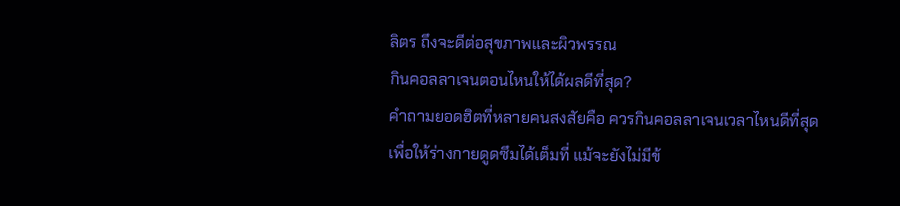ลิตร ถึงจะดีต่อสุขภาพและผิวพรรณ
กินคอลลาเจนตอนไหนให้ได้ผลดีที่สุด?
คำถามยอดฮิตที่หลายคนสงสัยคือ ควรกินคอลลาเจนเวลาไหนดีที่สุดเพื่อให้ร่างกายดูดซึมได้เต็มที่ แม้จะยังไม่มีข้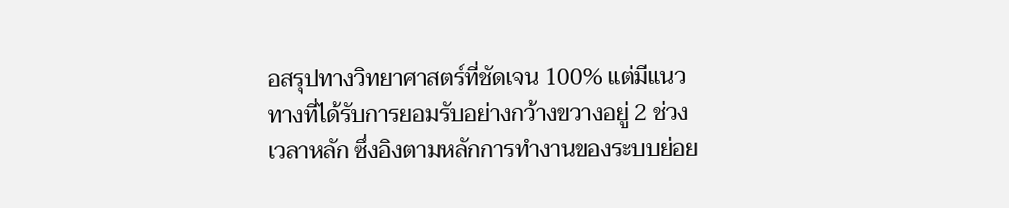อสรุปทางวิทยาศาสตร์ที่ชัดเจน 100% แต่มีแนวทางที่ได้รับการยอมรับอย่างกว้างขวางอยู่ 2 ช่วงเวลาหลัก ซึ่งอิงตามหลักการทำงานของระบบย่อย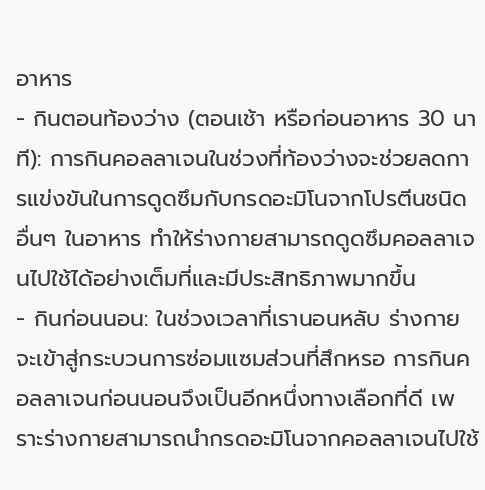อาหาร
- กินตอนท้องว่าง (ตอนเช้า หรือก่อนอาหาร 30 นาที): การกินคอลลาเจนในช่วงที่ท้องว่างจะช่วยลดการแข่งขันในการดูดซึมกับกรดอะมิโนจากโปรตีนชนิดอื่นๆ ในอาหาร ทำให้ร่างกายสามารถดูดซึมคอลลาเจนไปใช้ได้อย่างเต็มที่และมีประสิทธิภาพมากขึ้น
- กินก่อนนอน: ในช่วงเวลาที่เรานอนหลับ ร่างกายจะเข้าสู่กระบวนการซ่อมแซมส่วนที่สึกหรอ การกินคอลลาเจนก่อนนอนจึงเป็นอีกหนึ่งทางเลือกที่ดี เพราะร่างกายสามารถนำกรดอะมิโนจากคอลลาเจนไปใช้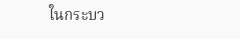ในกระบว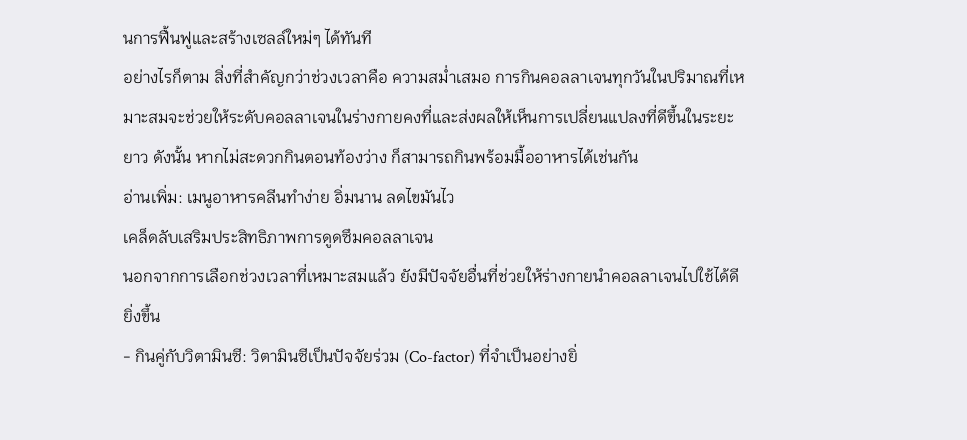นการฟื้นฟูและสร้างเซลล์ใหม่ๆ ได้ทันที
อย่างไรก็ตาม สิ่งที่สำคัญกว่าช่วงเวลาคือ ความสม่ำเสมอ การกินคอลลาเจนทุกวันในปริมาณที่เหมาะสมจะช่วยให้ระดับคอลลาเจนในร่างกายคงที่และส่งผลให้เห็นการเปลี่ยนแปลงที่ดีขึ้นในระยะยาว ดังนั้น หากไม่สะดวกกินตอนท้องว่าง ก็สามารถกินพร้อมมื้ออาหารได้เช่นกัน
อ่านเพิ่ม: เมนูอาหารคลีนทำง่าย อิ่มนาน ลดไขมันไว
เคล็ดลับเสริมประสิทธิภาพการดูดซึมคอลลาเจน
นอกจากการเลือกช่วงเวลาที่เหมาะสมแล้ว ยังมีปัจจัยอื่นที่ช่วยให้ร่างกายนำคอลลาเจนไปใช้ได้ดียิ่งขึ้น
- กินคู่กับวิตามินซี: วิตามินซีเป็นปัจจัยร่วม (Co-factor) ที่จำเป็นอย่างยิ่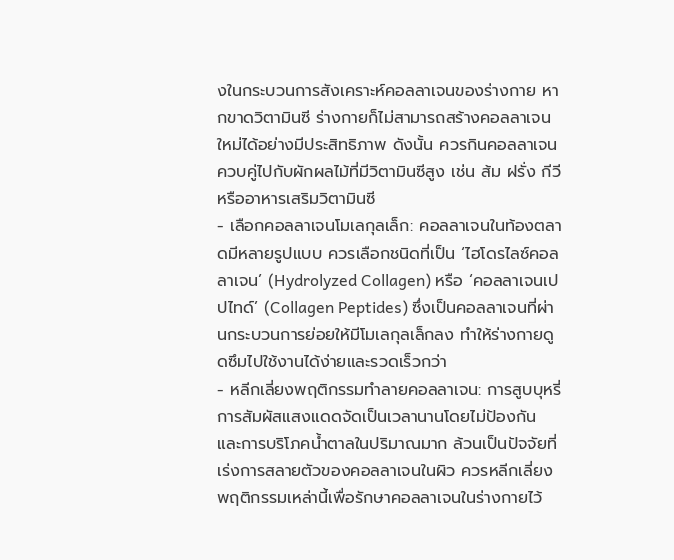งในกระบวนการสังเคราะห์คอลลาเจนของร่างกาย หากขาดวิตามินซี ร่างกายก็ไม่สามารถสร้างคอลลาเจนใหม่ได้อย่างมีประสิทธิภาพ ดังนั้น ควรกินคอลลาเจนควบคู่ไปกับผักผลไม้ที่มีวิตามินซีสูง เช่น ส้ม ฝรั่ง กีวี หรืออาหารเสริมวิตามินซี
- เลือกคอลลาเจนโมเลกุลเล็ก: คอลลาเจนในท้องตลาดมีหลายรูปแบบ ควรเลือกชนิดที่เป็น ‘ไฮโดรไลซ์คอลลาเจน’ (Hydrolyzed Collagen) หรือ ‘คอลลาเจนเปปไทด์’ (Collagen Peptides) ซึ่งเป็นคอลลาเจนที่ผ่านกระบวนการย่อยให้มีโมเลกุลเล็กลง ทำให้ร่างกายดูดซึมไปใช้งานได้ง่ายและรวดเร็วกว่า
- หลีกเลี่ยงพฤติกรรมทำลายคอลลาเจน: การสูบบุหรี่ การสัมผัสแสงแดดจัดเป็นเวลานานโดยไม่ป้องกัน และการบริโภคน้ำตาลในปริมาณมาก ล้วนเป็นปัจจัยที่เร่งการสลายตัวของคอลลาเจนในผิว ควรหลีกเลี่ยงพฤติกรรมเหล่านี้เพื่อรักษาคอลลาเจนในร่างกายไว้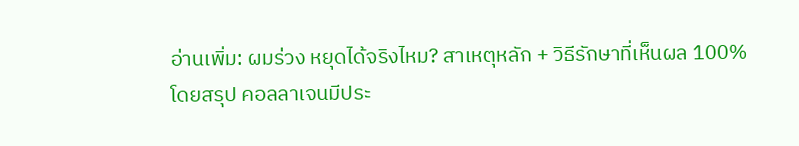อ่านเพิ่ม: ผมร่วง หยุดได้จริงไหม? สาเหตุหลัก + วิธีรักษาที่เห็นผล 100%
โดยสรุป คอลลาเจนมีประ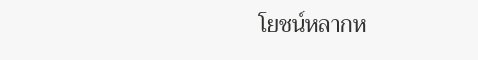โยชน์หลากห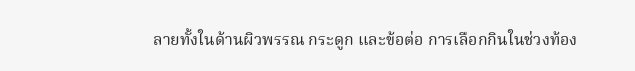ลายทั้งในด้านผิวพรรณ กระดูก และข้อต่อ การเลือกกินในช่วงท้อง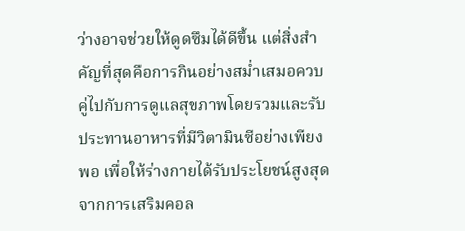ว่างอาจช่วยให้ดูดซึมได้ดีขึ้น แต่สิ่งสำคัญที่สุดคือการกินอย่างสม่ำเสมอควบคู่ไปกับการดูแลสุขภาพโดยรวมและรับประทานอาหารที่มีวิตามินซีอย่างเพียงพอ เพื่อให้ร่างกายได้รับประโยชน์สูงสุดจากการเสริมคอล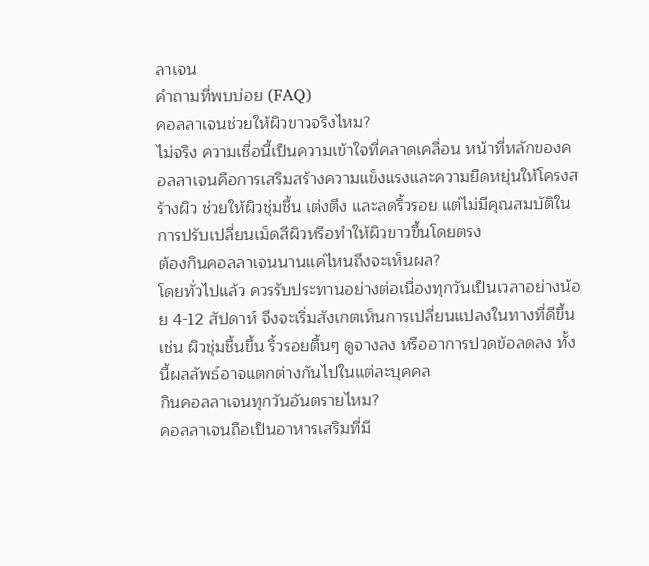ลาเจน
คำถามที่พบบ่อย (FAQ)
คอลลาเจนช่วยให้ผิวขาวจริงไหม?
ไม่จริง ความเชื่อนี้เป็นความเข้าใจที่คลาดเคลื่อน หน้าที่หลักของคอลลาเจนคือการเสริมสร้างความแข็งแรงและความยืดหยุ่นให้โครงสร้างผิว ช่วยให้ผิวชุ่มชื้น เต่งตึง และลดริ้วรอย แต่ไม่มีคุณสมบัติในการปรับเปลี่ยนเม็ดสีผิวหรือทำให้ผิวขาวขึ้นโดยตรง
ต้องกินคอลลาเจนนานแค่ไหนถึงจะเห็นผล?
โดยทั่วไปแล้ว ควรรับประทานอย่างต่อเนื่องทุกวันเป็นเวลาอย่างน้อย 4-12 สัปดาห์ จึงจะเริ่มสังเกตเห็นการเปลี่ยนแปลงในทางที่ดีขึ้น เช่น ผิวชุ่มชื้นขึ้น ริ้วรอยตื้นๆ ดูจางลง หรืออาการปวดข้อลดลง ทั้งนี้ผลลัพธ์อาจแตกต่างกันไปในแต่ละบุคคล
กินคอลลาเจนทุกวันอันตรายไหม?
คอลลาเจนถือเป็นอาหารเสริมที่มี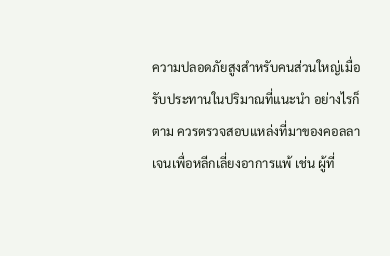ความปลอดภัยสูงสำหรับคนส่วนใหญ่เมื่อรับประทานในปริมาณที่แนะนำ อย่างไรก็ตาม ควรตรวจสอบแหล่งที่มาของคอลลาเจนเพื่อหลีกเลี่ยงอาการแพ้ เช่น ผู้ที่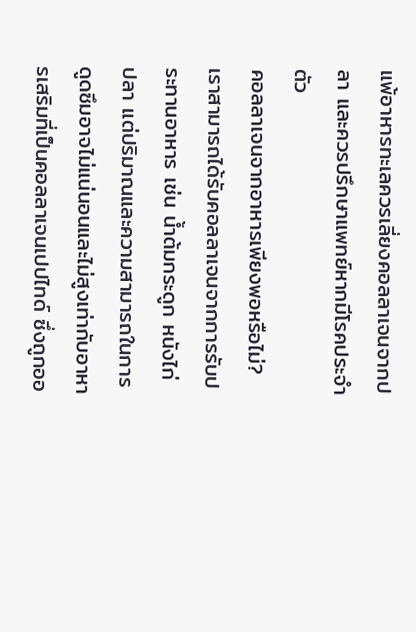แพ้อาหารทะเลควรเลี่ยงคอลลาเจนจากปลา และควรปรึกษาแพทย์หากมีโรคประจำตัว
คอลลาเจนจากอาหารเพียงพอหรือไม่?
เราสามารถได้รับคอลลาเจนจากการรับประทานอาหาร เช่น น้ำต้มกระดูก หนังไก่ ปลา แต่ปริมาณและความสามารถในการดูดซึมอาจไม่แน่นอนและไม่สูงเท่ากับอาหารเสริมที่เป็นคอลลาเจนเปปไทด์ ซึ่งถูกออ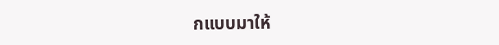กแบบมาให้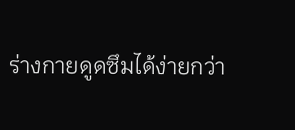ร่างกายดูดซึมได้ง่ายกว่า